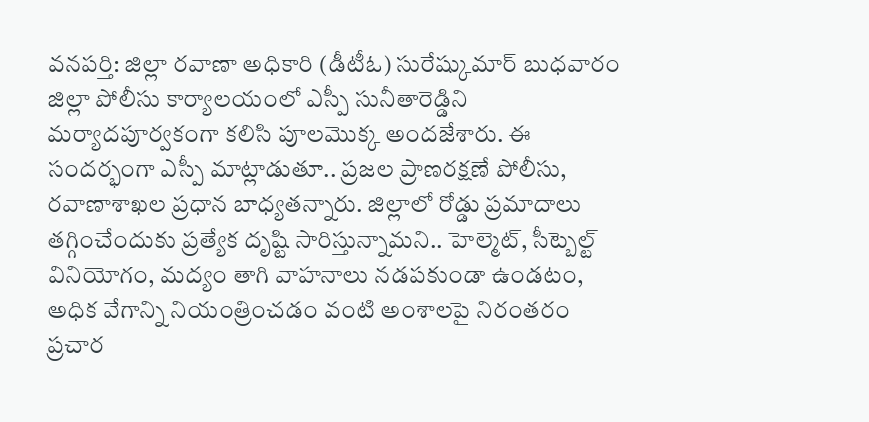వనపర్తి: జిల్లా రవాణా అధికారి (డీటీఓ) సురేష్కుమార్ బుధవారం జిల్లా పోలీసు కార్యాలయంలో ఎస్పీ సునీతారెడ్డిని మర్యాదపూర్వకంగా కలిసి పూలమొక్క అందజేశారు. ఈ సందర్భంగా ఎస్పీ మాట్లాడుతూ.. ప్రజల ప్రాణరక్షణే పోలీసు, రవాణాశాఖల ప్రధాన బాధ్యతన్నారు. జిల్లాలో రోడ్డు ప్రమాదాలు తగ్గించేందుకు ప్రత్యేక దృష్టి సారిస్తున్నామని.. హెల్మెట్, సీట్బెల్ట్ వినియోగం, మద్యం తాగి వాహనాలు నడపకుండా ఉండటం, అధిక వేగాన్ని నియంత్రించడం వంటి అంశాలపై నిరంతరం ప్రచార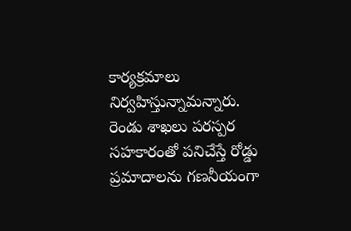కార్యక్రమాలు నిర్వహిస్తున్నామన్నారు. రెండు శాఖలు పరస్పర సహకారంతో పనిచేస్తే రోడ్డు ప్రమాదాలను గణనీయంగా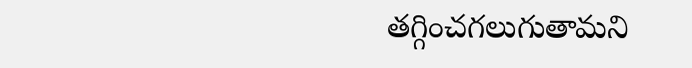తగ్గించగలుగుతామని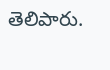తెలిపారు.